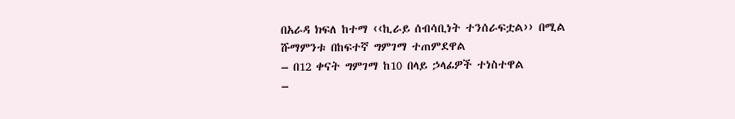በአራዳ ክፍለ ከተማ ‹‹ኪራይ ሰብሳቢነት ተንሰራፍቷል›› በሚል ሹማምንቱ በከፍተኛ ግምገማ ተጠምደዋል
– በ12 ቀናት ግምገማ ከ10 በላይ ኃላፊዎች ተነስተዋል
–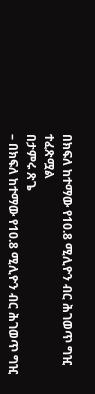በክፍለ ከተማው የ10.8 ሚሊዮን ብር ሕገወጥ ግዢ ተፈጽሟል
በታምሩ ጽጌ
– በክፍለ ከተማው የ10.8 ሚሊዮን ብር ሕገወጥ ግዢ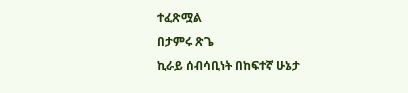ተፈጽሟል
በታምሩ ጽጌ
ኪራይ ሰብሳቢነት በከፍተኛ ሁኔታ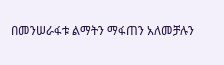በመንሠራፋቱ ልማትን ማፋጠን አለመቻሉን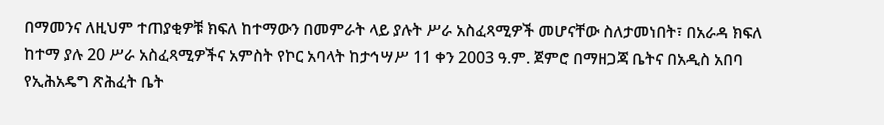በማመንና ለዚህም ተጠያቂዎቹ ክፍለ ከተማውን በመምራት ላይ ያሉት ሥራ አስፈጻሚዎች መሆናቸው ስለታመነበት፣ በአራዳ ክፍለ ከተማ ያሉ 20 ሥራ አስፈጻሚዎችና አምስት የኮር አባላት ከታኅሣሥ 11 ቀን 2003 ዓ.ም. ጀምሮ በማዘጋጃ ቤትና በአዲስ አበባ የኢሕአዴግ ጽሕፈት ቤት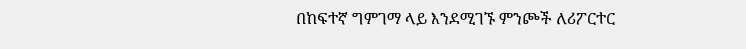በከፍተኛ ግምገማ ላይ እንደሚገኙ ምንጮች ለሪፖርተር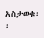አስታወቁ፡፡